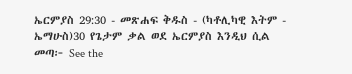ኤርምያስ 29:30 - መጽሐፍ ቅዱስ - (ካቶሊካዊ እትም - ኤማሁስ)30 የጌታም ቃል ወደ ኤርምያስ እንዲህ ሲል መጣ፦ See the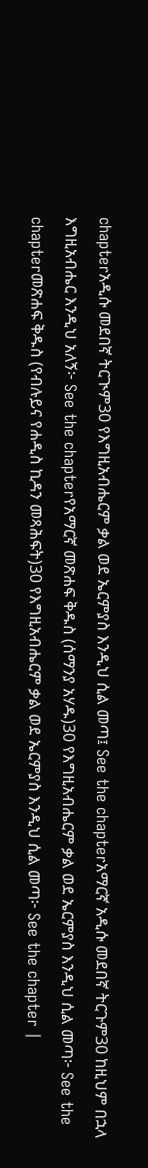chapterአዲሱ መደበኛ ትርጒም30 የእግዚአብሔርም ቃል ወደ ኤርምያስ እንዲህ ሲል መጣ፤ See the chapterአማርኛ አዲሱ መደበኛ ትርጉም30 ከዚህም በኋላ እግዚአብሔር እንዲህ አለኝ፦ See the chapterየአማርኛ መጽሐፍ ቅዱስ (ሰማንያ አሃዱ)30 የእግዚአብሔርም ቃል ወደ ኤርምያስ እንዲህ ሲል መጣ፦ See the chapterመጽሐፍ ቅዱስ (የብሉይና የሐዲስ ኪዳን መጻሕፍት)30 የእግዚአብሔርም ቃል ወደ ኤርምያስ እንዲህ ሲል መጣ፦ See the chapter |